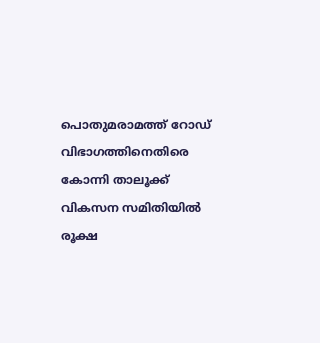പൊതുമരാമത്ത് റോഡ് വിഭാഗത്തിനെതിരെ കോന്നി താലൂക്ക് വികസന സമിതിയിൽ രൂക്ഷ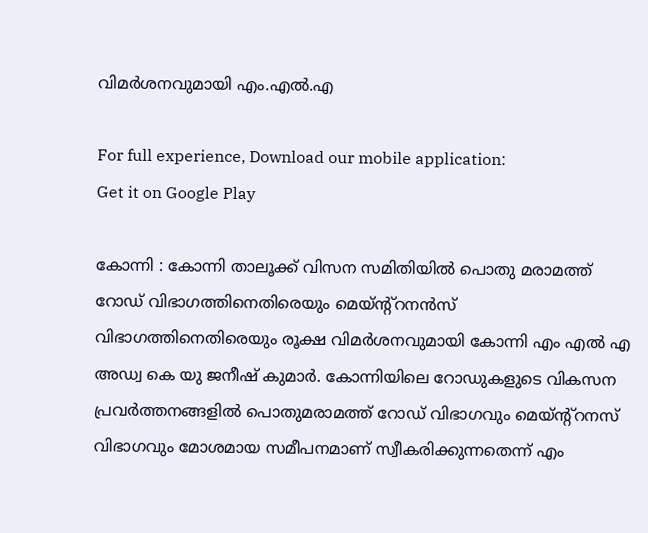വിമർശനവുമായി എം.എൽ.എ

For full experience, Download our mobile application:
Get it on Google Play

കോന്നി : കോന്നി താലൂക്ക് വിസന സമിതിയിൽ പൊതു മരാമത്ത് റോഡ് വിഭാഗത്തിനെതിരെയും മെയ്ന്റ്റനൻസ്‌ വിഭാഗത്തിനെതിരെയും രൂക്ഷ വിമർശനവുമായി കോന്നി എം എൽ എ അഡ്വ കെ യു ജനീഷ് കുമാർ. കോന്നിയിലെ റോഡുകളുടെ വികസന പ്രവർത്തനങ്ങളിൽ പൊതുമരാമത്ത് റോഡ് വിഭാഗവും മെയ്ന്റ്റനസ് വിഭാഗവും മോശമായ സമീപനമാണ് സ്വീകരിക്കുന്നതെന്ന് എം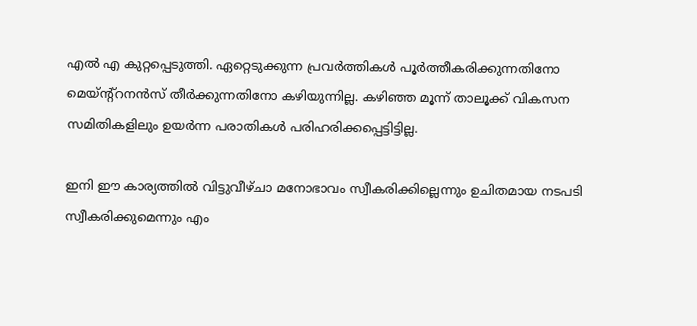എൽ എ കുറ്റപ്പെടുത്തി. ഏറ്റെടുക്കുന്ന പ്രവർത്തികൾ പൂർത്തീകരിക്കുന്നതിനോ മെയ്ന്റ്റനൻസ് തീർക്കുന്നതിനോ കഴിയുന്നില്ല. കഴിഞ്ഞ മൂന്ന് താലൂക്ക് വികസന സമിതികളിലും ഉയർന്ന പരാതികൾ പരിഹരിക്കപ്പെട്ടിട്ടില്ല.

ഇനി ഈ കാര്യത്തിൽ വിട്ടുവീഴ്ചാ മനോഭാവം സ്വീകരിക്കില്ലെന്നും ഉചിതമായ നടപടി സ്വീകരിക്കുമെന്നും എം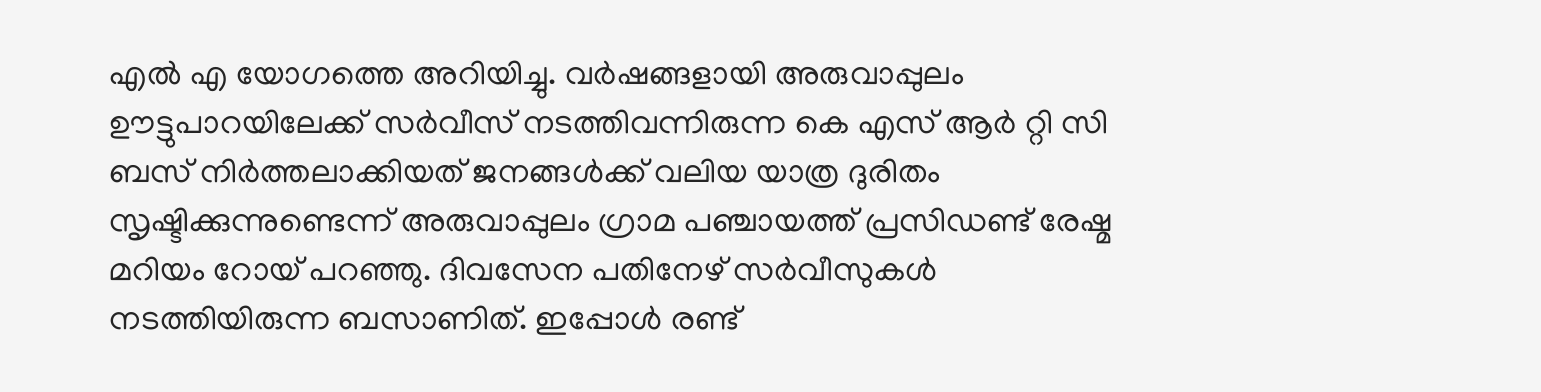എൽ എ യോഗത്തെ അറിയിച്ചു. വർഷങ്ങളായി അരുവാപ്പുലം ഊട്ടുപാറയിലേക്ക് സർവീസ് നടത്തിവന്നിരുന്ന കെ എസ് ആർ റ്റി സി ബസ് നിർത്തലാക്കിയത് ജനങ്ങൾക്ക് വലിയ യാത്ര ദുരിതം സൃഷ്ടിക്കുന്നുണ്ടെന്ന് അരുവാപ്പുലം ഗ്രാമ പഞ്ചായത്ത് പ്രസിഡണ്ട് രേഷ്മ മറിയം റോയ് പറഞ്ഞു. ദിവസേന പതിനേഴ് സർവീസുകൾ നടത്തിയിരുന്ന ബസാണിത്. ഇപ്പോൾ രണ്ട്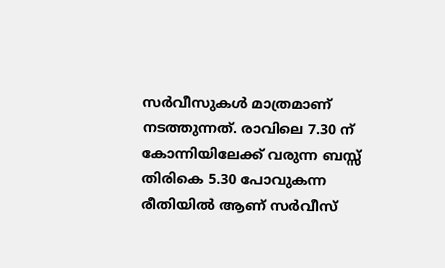സർവീസുകൾ മാത്രമാണ് നടത്തുന്നത്. രാവിലെ 7.30 ന് കോന്നിയിലേക്ക് വരുന്ന ബസ്സ് തിരികെ 5.30 പോവുകന്ന രീതിയിൽ ആണ് സർവീസ്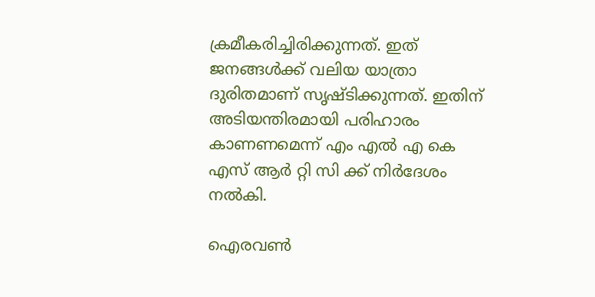ക്രമീകരിച്ചിരിക്കുന്നത്. ഇത് ജനങ്ങൾക്ക് വലിയ യാത്രാ ദുരിതമാണ് സൃഷ്ടിക്കുന്നത്. ഇതിന് അടിയന്തിരമായി പരിഹാരം കാണണമെന്ന് എം എൽ എ കെ എസ് ആർ റ്റി സി ക്ക് നിർദേശം നൽകി.

ഐരവൺ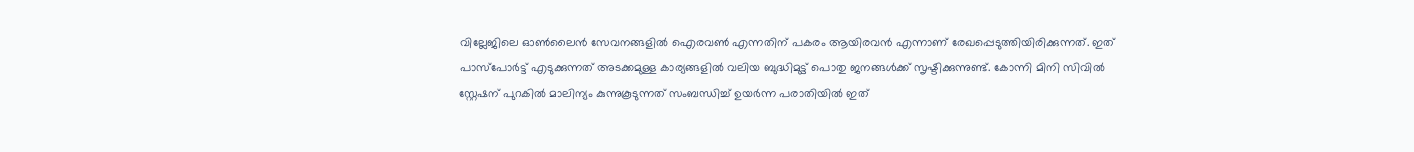വില്ലേജിലെ ഓൺലൈൻ സേവനങ്ങളിൽ ഐരവൺ എന്നതിന് പകരം ആയിരവൻ എന്നാണ് രേഖപ്പെടുത്തിയിരിക്കുന്നത്. ഇത് പാസ്പോർട്ട് എടുക്കുന്നത് അടക്കമുള്ള കാര്യങ്ങളിൽ വലിയ ബുദ്ധിമുട്ട് പൊതു ജനങ്ങൾക്ക് സൃഷ്ടിക്കുന്നുണ്ട്. കോന്നി മിനി സിവിൽ സ്റ്റേഷന് പുറകിൽ മാലിന്യം കുന്നുകൂടുന്നത് സംബന്ധിച്ച് ഉയർന്ന പരാതിയിൽ ഇത്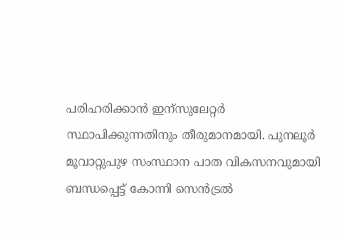പരിഹരിക്കാൻ ഇന്സുലേറ്റർ സ്ഥാപിക്കുന്നതിനും തീരുമാനമായി. പുനലൂർ മൂവാറ്റുപുഴ സംസ്ഥാന പാത വികസനവുമായി ബന്ധപ്പെട്ട് കോന്നി സെൻട്രൽ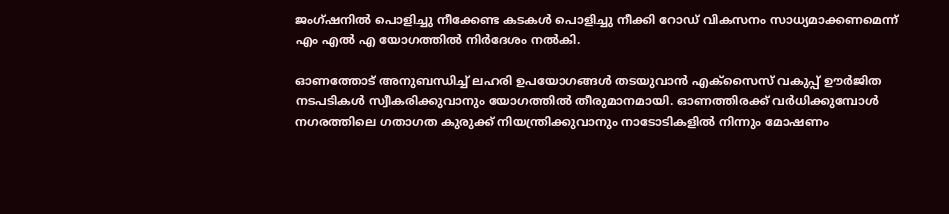ജംഗ്ഷനിൽ പൊളിച്ചു നീക്കേണ്ട കടകൾ പൊളിച്ചു നീക്കി റോഡ് വികസനം സാധ്യമാക്കണമെന്ന് എം എൽ എ യോഗത്തിൽ നിർദേശം നൽകി.

ഓണത്തോട് അനുബന്ധിച്ച് ലഹരി ഉപയോഗങ്ങൾ തടയുവാൻ എക്‌സൈസ് വകുപ്പ് ഊർജിത നടപടികൾ സ്വീകരിക്കുവാനും യോഗത്തിൽ തീരുമാനമായി. ഓണത്തിരക്ക് വർധിക്കുമ്പോൾ നഗരത്തിലെ ഗതാഗത കുരുക്ക്‌ നിയന്ത്രിക്കുവാനും നാടോടികളിൽ നിന്നും മോഷണം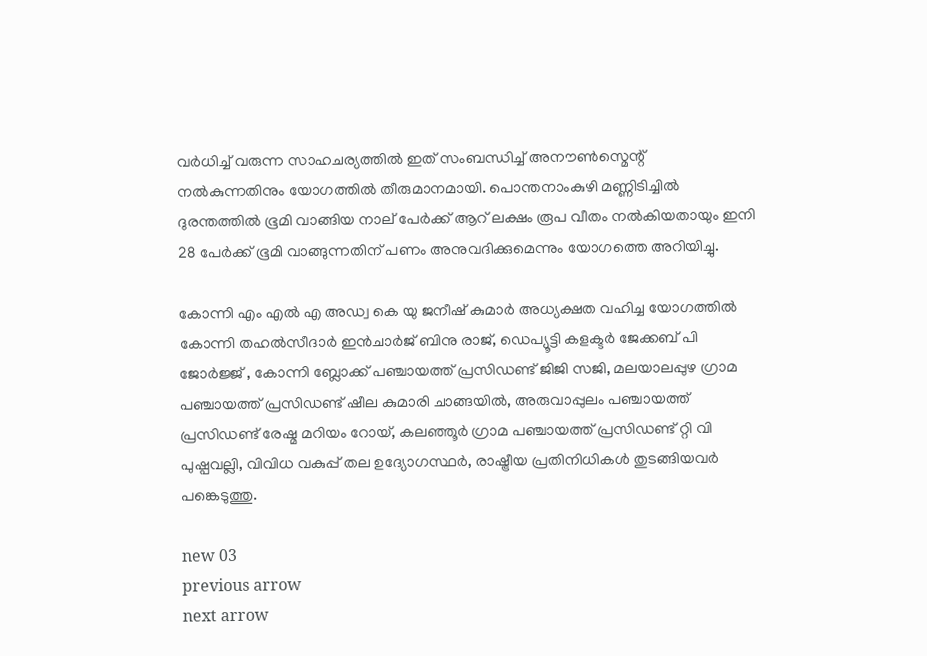വർധിച്ച് വരുന്ന സാഹചര്യത്തിൽ ഇത് സംബന്ധിച്ച് അനൗൺസ്മെന്റ് നൽകുന്നതിനും യോഗത്തിൽ തീരുമാനമായി. പൊന്തനാംകുഴി മണ്ണിടിച്ചിൽ ദുരന്തത്തിൽ ഭൂമി വാങ്ങിയ നാല് പേർക്ക് ആറ് ലക്ഷം രൂപ വീതം നൽകിയതായും ഇനി 28 പേർക്ക് ഭൂമി വാങ്ങുന്നതിന് പണം അനുവദിക്കുമെന്നും യോഗത്തെ അറിയിച്ചു.

കോന്നി എം എൽ എ അഡ്വ കെ യു ജനീഷ് കുമാർ അധ്യക്ഷത വഹിച്ച യോഗത്തിൽ കോന്നി തഹൽസീദാർ ഇൻചാർജ് ബിനു രാജ്, ഡെപ്യൂട്ടി കളക്ടർ ജേക്കബ് പി ജോർജ്ജ് , കോന്നി ബ്ലോക്ക് പഞ്ചായത്ത് പ്രസിഡണ്ട് ജിജി സജി, മലയാലപ്പുഴ ഗ്രാമ പഞ്ചായത്ത് പ്രസിഡണ്ട് ഷീല കുമാരി ചാങ്ങയിൽ, അരുവാപ്പുലം പഞ്ചായത്ത് പ്രസിഡണ്ട് രേഷ്മ മറിയം റോയ്, കലഞ്ഞൂർ ഗ്രാമ പഞ്ചായത്ത് പ്രസിഡണ്ട് റ്റി വി പുഷ്പവല്ലി, വിവിധ വകുപ്പ് തല ഉദ്യോഗസ്ഥർ, രാഷ്ട്രീയ പ്രതിനിധികൾ തുടങ്ങിയവർ പങ്കെടുത്തു.

new 03
previous arrow
next arrow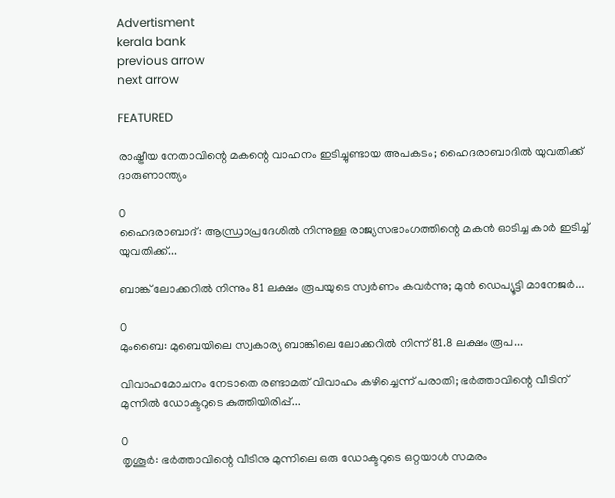Advertisment
kerala bank
previous arrow
next arrow

FEATURED

രാഷ്ട്രീയ നേതാവിന്റെ മകന്റെ വാഹനം ഇടിച്ചുണ്ടായ അപകടം; ഹൈദരാബാദിൽ യുവതിക്ക് ദാരുണാന്ത്യം

0
ഹൈദരാബാദ്: ആന്ധ്രാപ്രദേശിൽ നിന്നുള്ള രാജ്യസഭാംഗത്തിന്റെ മകന്‍ ഓടിച്ച കാര്‍ ഇടിച്ച് യുവതിക്ക്...

ബാങ്ക് ലോക്കറിൽ നിന്നും 81 ലക്ഷം രൂപയുടെ സ്വർണം കവർന്നു; മുൻ ഡെപ്യൂട്ടി മാനേജർ...

0
മുംബൈ: മുബെയിലെ സ്വകാര്യ ബാങ്കിലെ ലോക്കറില്‍ നിന്ന് 81.8 ലക്ഷം രൂപ...

വിവാഹമോചനം നേടാതെ രണ്ടാമത് വിവാഹം കഴിച്ചെന്ന് പരാതി; ഭർത്താവിന്റെ വീടിന് മുന്നിൽ ഡോക്ടറുടെ കുത്തിയിരിപ്പ്...

0
തൃശൂർ: ഭർത്താവിന്റെ വീടിനു മുന്നിലെ ഒരു ഡോക്ടറുടെ ഒറ്റയാൾ സമരം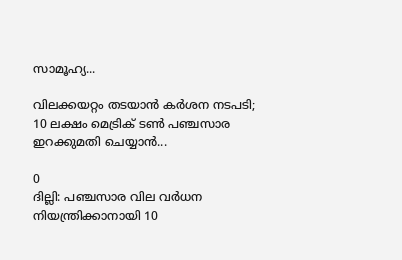സാമൂഹ്യ...

വിലക്കയറ്റം തടയാൻ കർശന നടപടി; 10 ലക്ഷം മെട്രിക് ടൺ പഞ്ചസാര ഇറക്കുമതി ചെയ്യാൻ...

0
ദില്ലി: പഞ്ചസാര വില വർധന നിയന്ത്രിക്കാനായി 10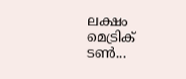ലക്ഷം മെട്രിക് ടൺ...